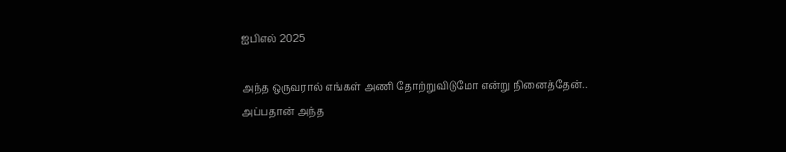ஐபிஎல் 2025

அந்த ஒருவரால் எங்கள் அணி தோற்றுவிடுமோ என்று நினைத்தேன்.. அப்பதான் அந்த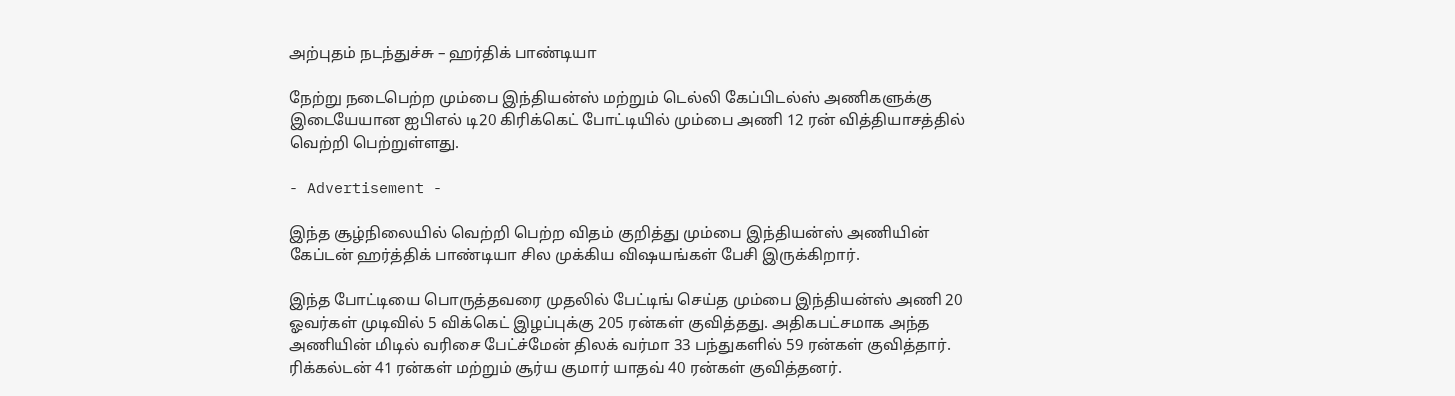அற்புதம் நடந்துச்சு – ஹர்திக் பாண்டியா

நேற்று நடைபெற்ற மும்பை இந்தியன்ஸ் மற்றும் டெல்லி கேப்பிடல்ஸ் அணிகளுக்கு இடையேயான ஐபிஎல் டி20 கிரிக்கெட் போட்டியில் மும்பை அணி 12 ரன் வித்தியாசத்தில் வெற்றி பெற்றுள்ளது.

- Advertisement -

இந்த சூழ்நிலையில் வெற்றி பெற்ற விதம் குறித்து மும்பை இந்தியன்ஸ் அணியின் கேப்டன் ஹர்த்திக் பாண்டியா சில முக்கிய விஷயங்கள் பேசி இருக்கிறார்.

இந்த போட்டியை பொருத்தவரை முதலில் பேட்டிங் செய்த மும்பை இந்தியன்ஸ் அணி 20 ஓவர்கள் முடிவில் 5 விக்கெட் இழப்புக்கு 205 ரன்கள் குவித்தது. அதிகபட்சமாக அந்த அணியின் மிடில் வரிசை பேட்ச்மேன் திலக் வர்மா 33 பந்துகளில் 59 ரன்கள் குவித்தார். ரிக்கல்டன் 41 ரன்கள் மற்றும் சூர்ய குமார் யாதவ் 40 ரன்கள் குவித்தனர்.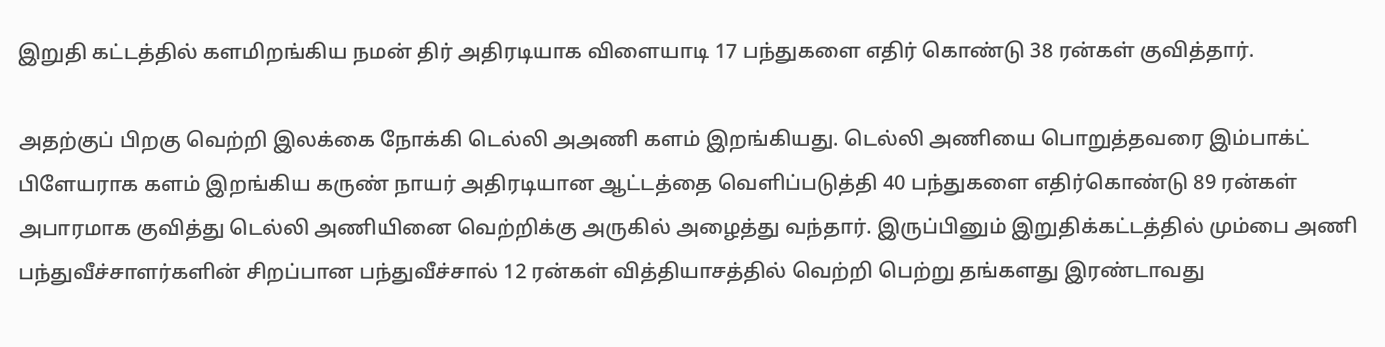இறுதி கட்டத்தில் களமிறங்கிய நமன் திர் அதிரடியாக விளையாடி 17 பந்துகளை எதிர் கொண்டு 38 ரன்கள் குவித்தார்.

அதற்குப் பிறகு வெற்றி இலக்கை நோக்கி டெல்லி அஅணி களம் இறங்கியது. டெல்லி அணியை பொறுத்தவரை இம்பாக்ட் பிளேயராக களம் இறங்கிய கருண் நாயர் அதிரடியான ஆட்டத்தை வெளிப்படுத்தி 40 பந்துகளை எதிர்கொண்டு 89 ரன்கள் அபாரமாக குவித்து டெல்லி அணியினை வெற்றிக்கு அருகில் அழைத்து வந்தார். இருப்பினும் இறுதிக்கட்டத்தில் மும்பை அணி பந்துவீச்சாளர்களின் சிறப்பான பந்துவீச்சால் 12 ரன்கள் வித்தியாசத்தில் வெற்றி பெற்று தங்களது இரண்டாவது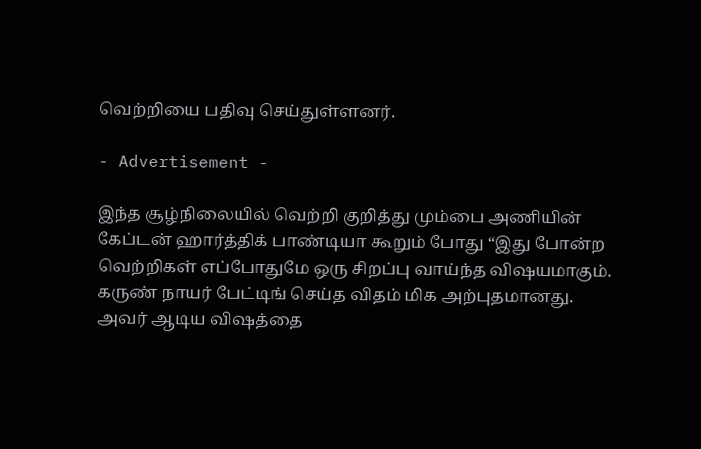வெற்றியை பதிவு செய்துள்ளனர்.

- Advertisement -

இந்த சூழ்நிலையில் வெற்றி குறித்து மும்பை அணியின் கேப்டன் ஹார்த்திக் பாண்டியா கூறும் போது “இது போன்ற வெற்றிகள் எப்போதுமே ஒரு சிறப்பு வாய்ந்த விஷயமாகும். கருண் நாயர் பேட்டிங் செய்த விதம் மிக அற்புதமானது. அவர் ஆடிய விஷத்தை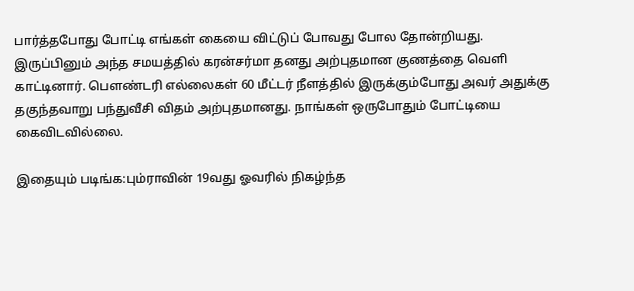பார்த்தபோது போட்டி எங்கள் கையை விட்டுப் போவது போல தோன்றியது. இருப்பினும் அந்த சமயத்தில் கரன்சர்மா தனது அற்புதமான குணத்தை வெளி காட்டினார். பௌண்டரி எல்லைகள் 60 மீட்டர் நீளத்தில் இருக்கும்போது அவர் அதுக்கு தகுந்தவாறு பந்துவீசி விதம் அற்புதமானது. நாங்கள் ஒருபோதும் போட்டியை கைவிடவில்லை.

இதையும் படிங்க:பும்ராவின் 19வது ஓவரில் நிகழ்ந்த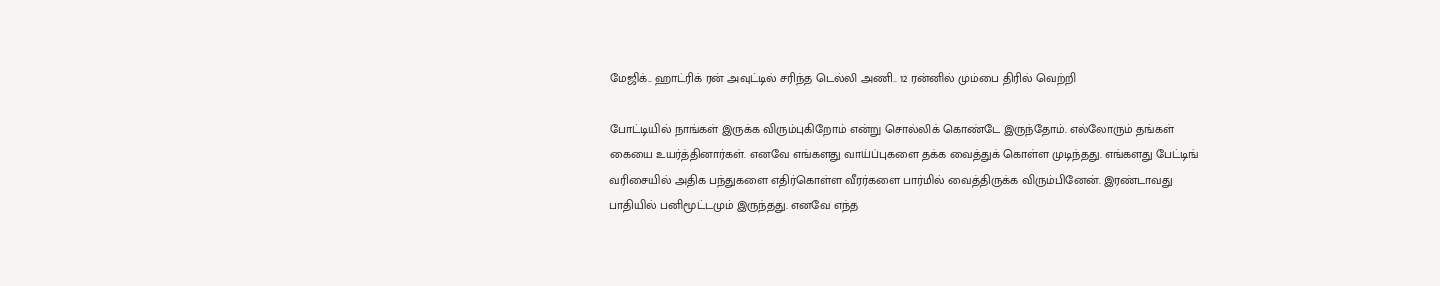மேஜிக்.. ஹாட்ரிக் ரன் அவுட்டில் சரிந்த டெல்லி அணி.. 12 ரன்னில் மும்பை திரில் வெற்றி

போட்டியில் நாங்கள் இருக்க விரும்புகிறோம் என்று சொல்லிக் கொண்டே இருந்தோம். எல்லோரும் தங்கள் கையை உயர்த்தினார்கள். எனவே எங்களது வாய்ப்புகளை தக்க வைத்துக் கொள்ள முடிந்தது. எங்களது பேட்டிங் வரிசையில் அதிக பந்துகளை எதிர்கொள்ள வீரர்களை பார்மில் வைத்திருக்க விரும்பினேன். இரண்டாவது பாதியில் பனிமூட்டமும் இருந்தது. எனவே எந்த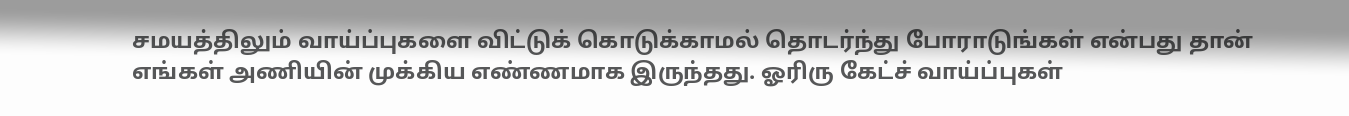சமயத்திலும் வாய்ப்புகளை விட்டுக் கொடுக்காமல் தொடர்ந்து போராடுங்கள் என்பது தான் எங்கள் அணியின் முக்கிய எண்ணமாக இருந்தது. ஓரிரு கேட்ச் வாய்ப்புகள்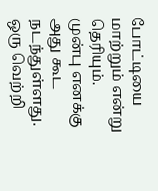போட்டியை மாற்றும் என்று தெரியும். முன்பு எனக்கு அது கூட நடந்துள்ளது. ஒரு வெற்றி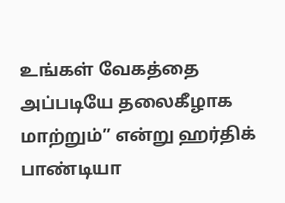உங்கள் வேகத்தை அப்படியே தலைகீழாக மாற்றும்” என்று ஹர்திக் பாண்டியா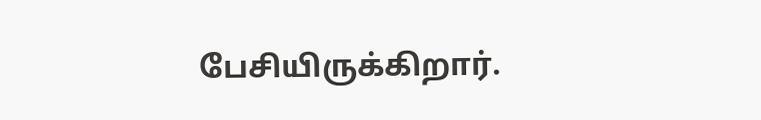பேசியிருக்கிறார்.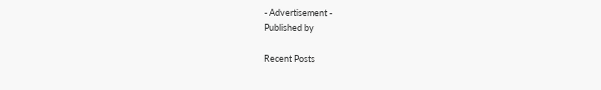- Advertisement -
Published by

Recent Posts